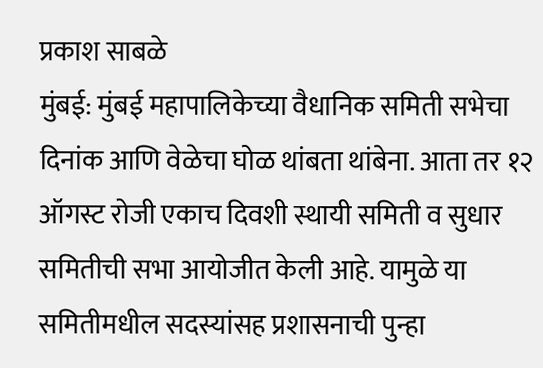प्रकाश साबळे
मुंबई: मुंबई महापालिकेच्या वैधानिक समिती सभेचा दिनांक आणि वेळेचा घोळ थांबता थांबेना. आता तर १२ ऑगस्ट रोजी एकाच दिवशी स्थायी समिती व सुधार समितीची सभा आयोजीत केली आहे. यामुळे या समितीमधील सदस्यांसह प्रशासनाची पुन्हा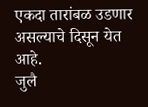एकदा तारांबळ उडणार असल्याचे दिसून येत आहे.
जुलै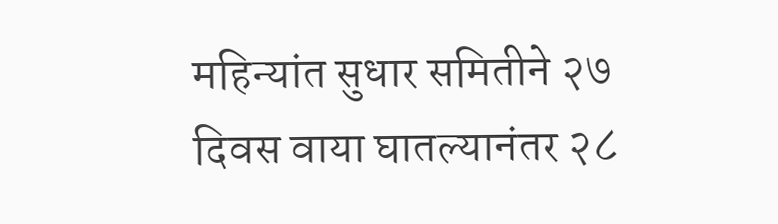महिन्यांत सुधार समितीने २७ दिवस वाया घातल्यानंतर २८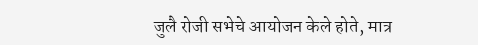जुलै रोजी सभेचे आयोजन केले होते, मात्र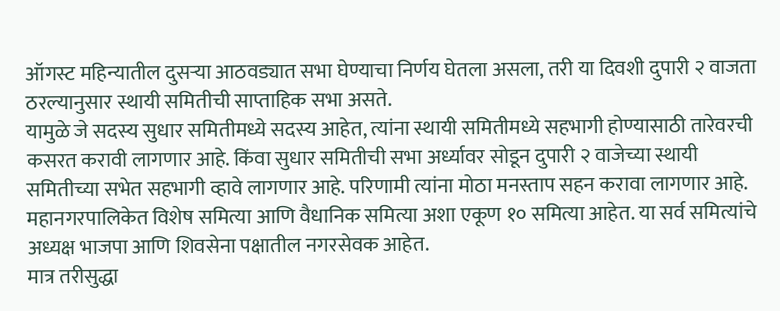ऑगस्ट महिन्यातील दुसऱ्या आठवड्यात सभा घेण्याचा निर्णय घेतला असला, तरी या दिवशी दुपारी २ वाजता ठरल्यानुसार स्थायी समितीची साप्ताहिक सभा असते.
यामुळे जे सदस्य सुधार समितीमध्ये सदस्य आहेत, त्यांना स्थायी समितीमध्ये सहभागी होण्यासाठी तारेवरची कसरत करावी लागणार आहे. किंवा सुधार समितीची सभा अर्ध्यावर सोडून दुपारी २ वाजेच्या स्थायी समितीच्या सभेत सहभागी व्हावे लागणार आहे. परिणामी त्यांना मोठा मनस्ताप सहन करावा लागणार आहे.
महानगरपालिकेत विशेष समित्या आणि वैधानिक समित्या अशा एकूण १० समित्या आहेत. या सर्व समित्यांचे अध्यक्ष भाजपा आणि शिवसेना पक्षातील नगरसेवक आहेत.
मात्र तरीसुद्धा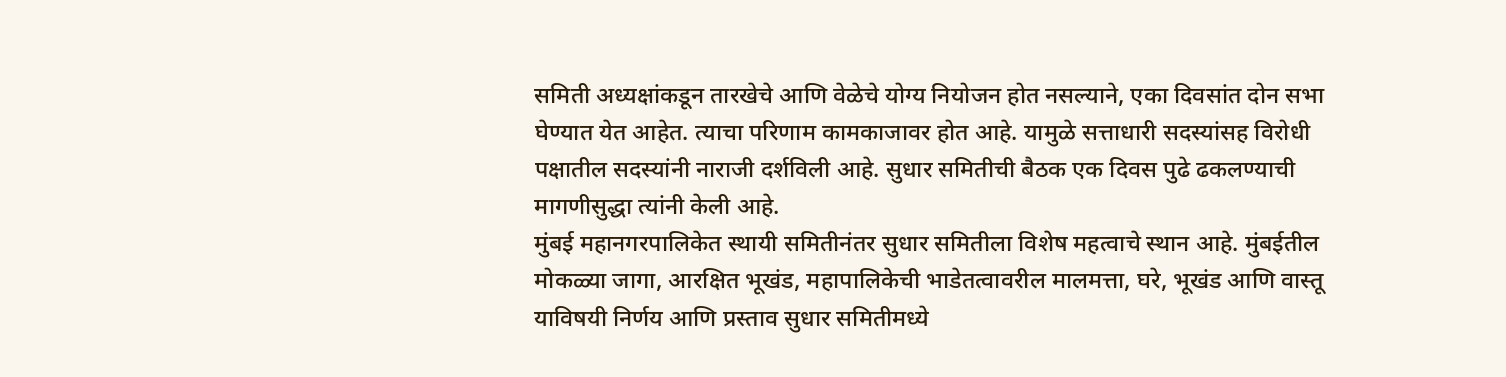समिती अध्यक्षांकडून तारखेचे आणि वेळेचे योग्य नियोजन होत नसल्याने, एका दिवसांत दोन सभा घेण्यात येत आहेत. त्याचा परिणाम कामकाजावर होत आहे. यामुळे सत्ताधारी सदस्यांसह विरोधी पक्षातील सदस्यांनी नाराजी दर्शविली आहे. सुधार समितीची बैठक एक दिवस पुढे ढकलण्याची मागणीसुद्धा त्यांनी केली आहे.
मुंबई महानगरपालिकेत स्थायी समितीनंतर सुधार समितीला विशेष महत्वाचे स्थान आहे. मुंबईतील मोकळ्या जागा, आरक्षित भूखंड, महापालिकेची भाडेतत्वावरील मालमत्ता, घरे, भूखंड आणि वास्तू याविषयी निर्णय आणि प्रस्ताव सुधार समितीमध्ये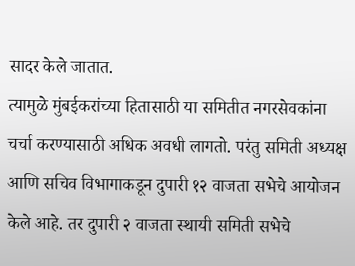सादर केले जातात.
त्यामुळे मुंबईकरांच्या हितासाठी या समितीत नगरसेवकांना चर्चा करण्यासाठी अधिक अवधी लागतो. परंतु समिती अध्यक्ष आणि सचिव विभागाकडून दुपारी १२ वाजता सभेचे आयोजन केले आहे. तर दुपारी २ वाजता स्थायी समिती सभेचे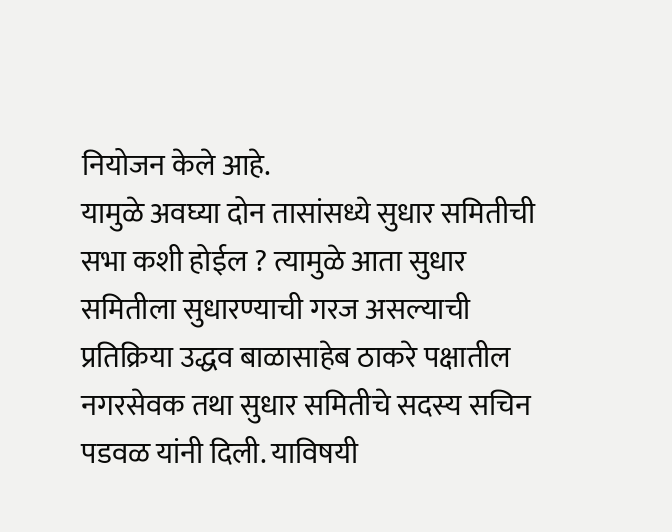नियोजन केले आहे.
यामुळे अवघ्या दोन तासांसध्ये सुधार समितीची सभा कशी होईल ? त्यामुळे आता सुधार समितीला सुधारण्याची गरज असल्याची प्रतिक्रिया उद्धव बाळासाहेब ठाकरे पक्षातील नगरसेवक तथा सुधार समितीचे सदस्य सचिन पडवळ यांनी दिली. याविषयी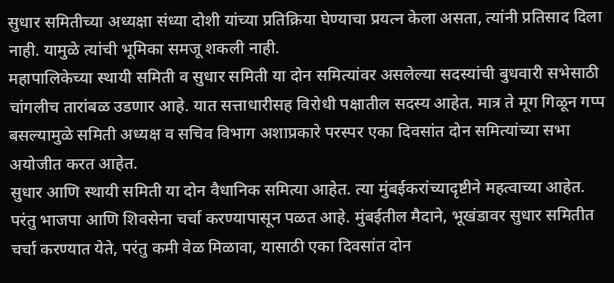सुधार समितीच्या अध्यक्षा संध्या दोशी यांच्या प्रतिक्रिया घेण्याचा प्रयत्न केला असता, त्यांनी प्रतिसाद दिला नाही. यामुळे त्यांची भूमिका समजू शकली नाही.
महापालिकेच्या स्थायी समिती व सुधार समिती या दोन समित्यांवर असलेल्या सदस्यांची बुधवारी सभेसाठी चांगलीच तारांबळ उडणार आहे. यात सत्ताधारीसह विरोधी पक्षातील सदस्य आहेत. मात्र ते मूग गिळून गप्प बसल्यामुळे समिती अध्यक्ष व सचिव विभाग अशाप्रकारे परस्पर एका दिवसांत दोन समित्यांच्या सभा अयोजीत करत आहेत.
सुधार आणि स्थायी समिती या दोन वैधानिक समित्या आहेत. त्या मुंबईकरांच्यादृष्टीने महत्वाच्या आहेत. परंतु भाजपा आणि शिवसेना चर्चा करण्यापासून पळत आहे. मुंबईतील मैदाने, भूखंडावर सुधार समितीत चर्चा करण्यात येते, परंतु कमी वेळ मिळावा, यासाठी एका दिवसांत दोन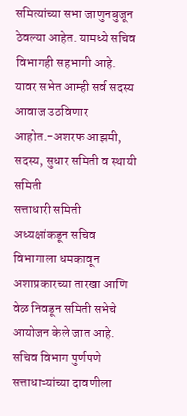समित्यांच्या सभा जाणुनबुजून ठेवल्या आहेत. यामध्ये सचिव विभागही सहभागी आहे. यावर सभेत आम्ही सर्व सदस्य आवाज उठविणार आहोत.-अशरफ आझमी, सदस्य, सुधार समिती व स्थायी समिती
सत्ताधारी समिती अध्यक्षांकडून सचिव विभागाला धमकावून अशाप्रकारच्या तारखा आणि वेळ निवडून समिती सभेचे आयोजन केले जात आहे. सचिव विभाग पुर्णपणे सत्ताधाऱ्यांच्या दावणीला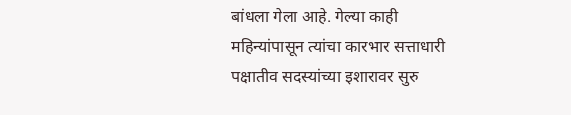बांधला गेला आहे. गेल्या काही महिन्यांपासून त्यांचा कारभार सत्ताधारी पक्षातीव सदस्यांच्या इशारावर सुरु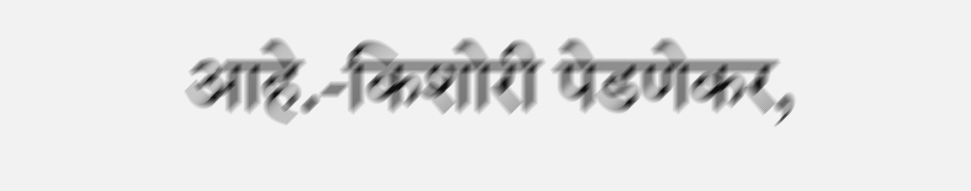आहे.-किशोरी पेडणेकर,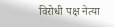विरोधी पक्ष नेत्या